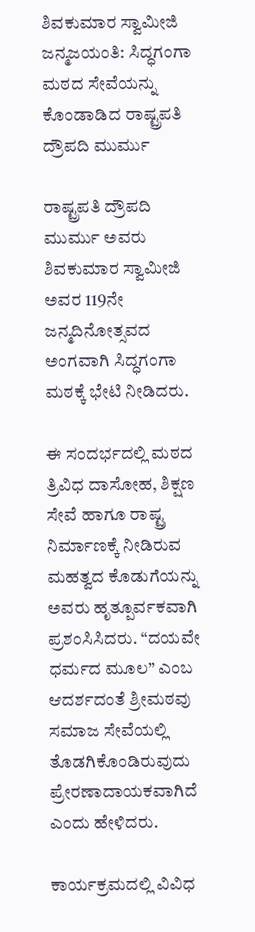ಶಿವಕುಮಾರ ಸ್ವಾಮೀಜಿ ಜನ್ಮಜಯಂತಿ: ಸಿದ್ಧಗಂಗಾ ಮಠದ ಸೇವೆಯನ್ನು ಕೊಂಡಾಡಿದ ರಾಷ್ಟ್ರಪತಿ ದ್ರೌಪದಿ ಮುರ್ಮು

ರಾಷ್ಟ್ರಪತಿ ದ್ರೌಪದಿ ಮುರ್ಮು ಅವರು ಶಿವಕುಮಾರ ಸ್ವಾಮೀಜಿ ಅವರ 119ನೇ ಜನ್ಮದಿನೋತ್ಸವದ ಅಂಗವಾಗಿ ಸಿದ್ಧಗಂಗಾ ಮಠಕ್ಕೆ ಭೇಟಿ ನೀಡಿದರು.

ಈ ಸಂದರ್ಭದಲ್ಲಿ ಮಠದ ತ್ರಿವಿಧ ದಾಸೋಹ, ಶಿಕ್ಷಣ ಸೇವೆ ಹಾಗೂ ರಾಷ್ಟ್ರ ನಿರ್ಮಾಣಕ್ಕೆ ನೀಡಿರುವ ಮಹತ್ವದ ಕೊಡುಗೆಯನ್ನು ಅವರು ಹೃತ್ಪೂರ್ವಕವಾಗಿ ಪ್ರಶಂಸಿಸಿದರು. “ದಯವೇ ಧರ್ಮದ ಮೂಲ” ಎಂಬ ಆದರ್ಶದಂತೆ ಶ್ರೀಮಠವು ಸಮಾಜ ಸೇವೆಯಲ್ಲಿ ತೊಡಗಿಕೊಂಡಿರುವುದು ಪ್ರೇರಣಾದಾಯಕವಾಗಿದೆ ಎಂದು ಹೇಳಿದರು.

ಕಾರ್ಯಕ್ರಮದಲ್ಲಿ ವಿವಿಧ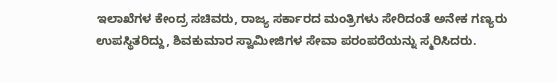ಇಲಾಖೆಗಳ ಕೇಂದ್ರ ಸಚಿವರು, ರಾಜ್ಯ ಸರ್ಕಾರದ ಮಂತ್ರಿಗಳು ಸೇರಿದಂತೆ ಅನೇಕ ಗಣ್ಯರು ಉಪಸ್ಥಿತರಿದ್ದು, ಶಿವಕುಮಾರ ಸ್ವಾಮೀಜಿಗಳ ಸೇವಾ ಪರಂಪರೆಯನ್ನು ಸ್ಮರಿಸಿದರು.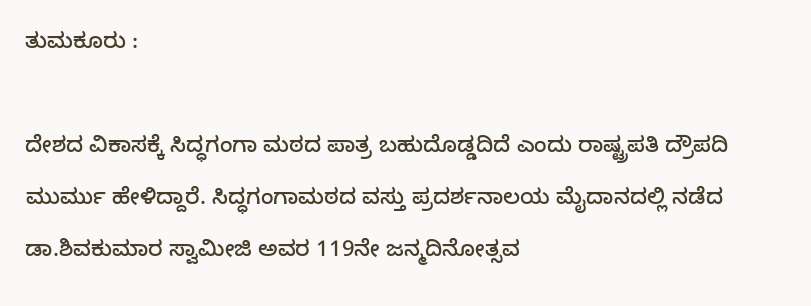ತುಮಕೂರು :

ದೇಶದ ವಿಕಾಸಕ್ಕೆ ಸಿದ್ಧಗಂಗಾ ಮಠದ ಪಾತ್ರ ಬಹುದೊಡ್ಡದಿದೆ ಎಂದು ರಾಷ್ಟ್ರಪತಿ ದ್ರೌಪದಿ ಮುರ್ಮು ಹೇಳಿದ್ದಾರೆ. ಸಿದ್ಧಗಂಗಾಮಠದ ವಸ್ತು ಪ್ರದರ್ಶನಾಲಯ ಮೈದಾನದಲ್ಲಿ ನಡೆದ ಡಾ.ಶಿವಕುಮಾರ ಸ್ವಾಮೀಜಿ ಅವರ 119ನೇ ಜನ್ಮದಿನೋತ್ಸವ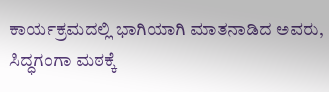ಕಾರ್ಯಕ್ರಮದಲ್ಲಿ ಭಾಗಿಯಾಗಿ ಮಾತನಾಡಿದ ಅವರು, ಸಿದ್ಧಗಂಗಾ ಮಠಕ್ಕೆ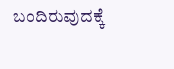ಬಂದಿರುವುದಕ್ಕೆ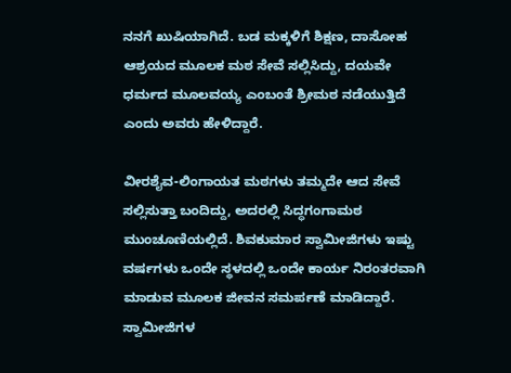ನನಗೆ ಖುಷಿಯಾಗಿದೆ. ಬಡ ಮಕ್ಕಳಿಗೆ ಶಿಕ್ಷಣ, ದಾಸೋಹ‌ ಆಶ್ರಯದ ಮೂಲಕ ಮಠ ಸೇವೆ ಸಲ್ಲಿಸಿದ್ದು, ದಯವೇ ಧರ್ಮದ ಮೂಲವಯ್ಯ ಎಂಬಂತೆ ಶ್ರೀಮಠ ನಡೆಯುತ್ತಿದೆ ಎಂದು ಅವರು ಹೇಳಿದ್ದಾರೆ.

ವೀರಶೈವ-ಲಿಂಗಾಯತ ಮಠಗಳು ತಮ್ಮದೇ ಆದ ಸೇವೆ ಸಲ್ಲಿಸುತ್ತಾ ಬಂದಿದ್ದು, ಅದರಲ್ಲಿ ಸಿದ್ಧಗಂಗಾಮಠ ಮುಂಚೂಣಿಯಲ್ಲಿದೆ. ಶಿವಕುಮಾರ ಸ್ವಾಮೀಜಿಗಳು ಇಷ್ಟು ವರ್ಷಗಳು ಒಂದೇ ಸ್ಥಳದಲ್ಲಿ ಒಂದೇ ಕಾರ್ಯ ನಿರಂತರವಾಗಿ ಮಾಡುವ ಮೂಲಕ ಜೀವನ ಸಮರ್ಪಣೆ ಮಾಡಿದ್ದಾರೆ. ಸ್ವಾಮೀಜಿಗಳ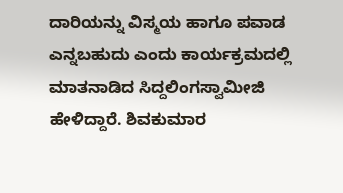ದಾರಿಯನ್ನು ವಿಸ್ಮಯ ಹಾಗೂ ಪವಾಡ ಎನ್ನಬಹುದು ಎಂದು ಕಾರ್ಯಕ್ರಮದಲ್ಲಿ ಮಾತನಾಡಿದ ಸಿದ್ದಲಿಂಗಸ್ವಾಮೀಜಿ ಹೇಳಿದ್ದಾರೆ. ಶಿವಕುಮಾರ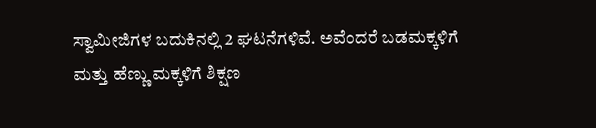ಸ್ವಾಮೀಜಿಗಳ ಬದುಕಿನಲ್ಲಿ 2 ಘಟನೆಗಳಿವೆ. ಅವೆಂದರೆ ಬಡಮಕ್ಕಳಿಗೆ ಮತ್ತು ಹೆಣ್ಣು ಮಕ್ಕಳಿಗೆ ಶಿಕ್ಷಣ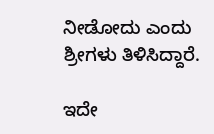ನೀಡೋದು ಎಂದು ಶ್ರೀಗಳು ತಿಳಿಸಿದ್ದಾರೆ.

ಇದೇ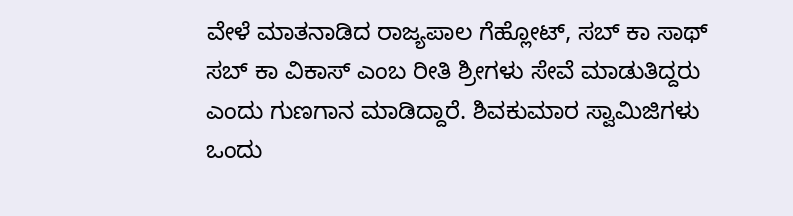ವೇಳೆ ಮಾತನಾಡಿದ ರಾಜ್ಯಪಾಲ ಗೆಹ್ಲೋಟ್, ಸಬ್ ಕಾ ಸಾಥ್ ಸಬ್ ಕಾ ವಿಕಾಸ್ ಎಂಬ ರೀತಿ ಶ್ರೀಗಳು ಸೇವೆ ಮಾಡುತಿದ್ದರು ಎಂದು ಗುಣಗಾನ ಮಾಡಿದ್ದಾರೆ. ಶಿವಕುಮಾರ ಸ್ವಾಮಿಜಿಗಳು ಒಂದು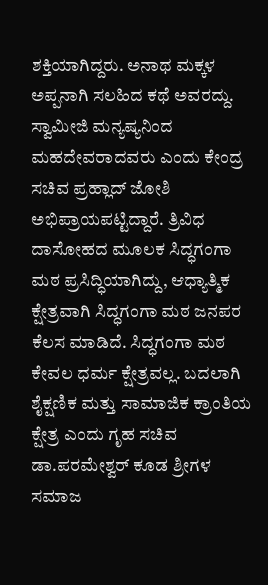ಶಕ್ತಿಯಾಗಿದ್ದರು. ಅನಾಥ ಮಕ್ಕಳ ಅಪ್ಪನಾಗಿ ಸಲಹಿದ ಕಥೆ ಅವರದ್ದು. ಸ್ವಾಮೀಜಿ ಮನ್ಯಷ್ಯನಿಂದ ಮಹದೇವರಾದವರು ಎಂದು ಕೇಂದ್ರ ಸಚಿವ ಪ್ರಹ್ಲಾದ್ ಜೋಶಿ ಅಭಿಪ್ರಾಯಪಟ್ಟಿದ್ದಾರೆ. ತ್ರಿವಿಧ ದಾಸೋಹದ ಮೂಲಕ ಸಿದ್ಧಗಂಗಾ ಮಠ ಪ್ರಸಿದ್ಧಿಯಾಗಿದ್ದು, ಆಧ್ಯಾತ್ಮಿಕ ಕ್ಷೇತ್ರವಾಗಿ ಸಿದ್ಧಗಂಗಾ ಮಠ ಜನಪರ ಕೆಲಸ ಮಾಡಿದೆ. ಸಿದ್ಧಗಂಗಾ ಮಠ ಕೇವಲ ಧರ್ಮ ಕ್ಷೇತ್ರವಲ್ಲ. ಬದಲಾಗಿ ಶೈಕ್ಷಣಿಕ ಮತ್ತು ಸಾಮಾಜಿಕ ಕ್ರಾಂತಿಯ ಕ್ಷೇತ್ರ ಎಂದು ಗೃಹ ಸಚಿವ ಡಾ.ಪರಮೇಶ್ವರ್ ಕೂಡ ಶ್ರೀಗಳ ಸಮಾಜ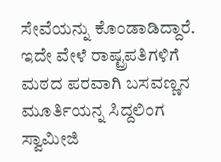ಸೇವೆಯನ್ನು ಕೊಂಡಾಡಿದ್ದಾರೆ. ಇದೇ ವೇಳೆ ರಾಷ್ಟ್ರಪತಿಗಳಿಗೆ ಮಠದ ಪರವಾಗಿ ಬಸವಣ್ಣನ ಮೂರ್ತಿಯನ್ನ ಸಿದ್ದಲಿಂಗ ಸ್ವಾಮೀಜಿ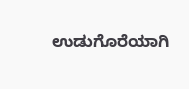ಉಡುಗೊರೆಯಾಗಿ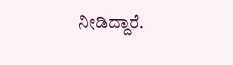ನೀಡಿದ್ದಾರೆ.